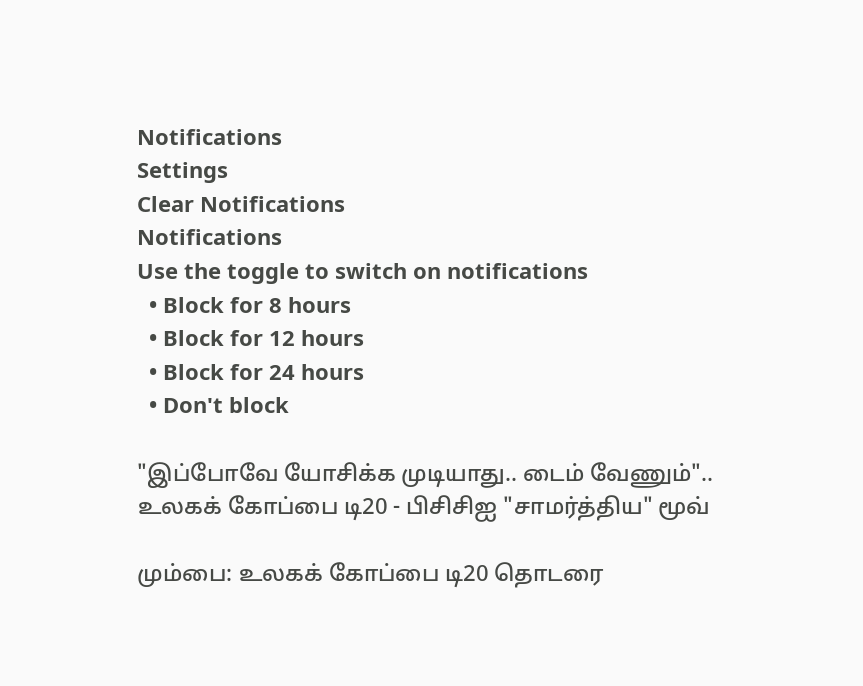Notifications
Settings
Clear Notifications
Notifications
Use the toggle to switch on notifications
  • Block for 8 hours
  • Block for 12 hours
  • Block for 24 hours
  • Don't block

"இப்போவே யோசிக்க முடியாது.. டைம் வேணும்".. உலகக் கோப்பை டி20 - பிசிசிஐ "சாமர்த்திய" மூவ்

மும்பை: உலகக் கோப்பை டி20 தொடரை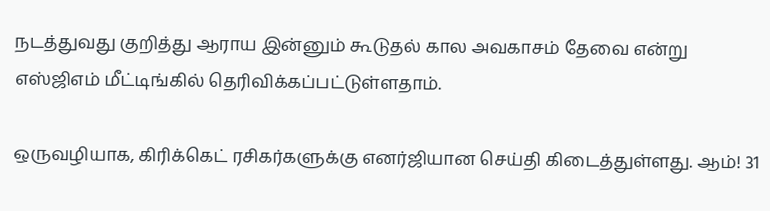நடத்துவது குறித்து ஆராய இன்னும் கூடுதல் கால அவகாசம் தேவை என்று எஸ்ஜிஎம் மீட்டிங்கில் தெரிவிக்கப்பட்டுள்ளதாம்.

ஒருவழியாக, கிரிக்கெட் ரசிகர்களுக்கு எனர்ஜியான செய்தி கிடைத்துள்ளது. ஆம்! 31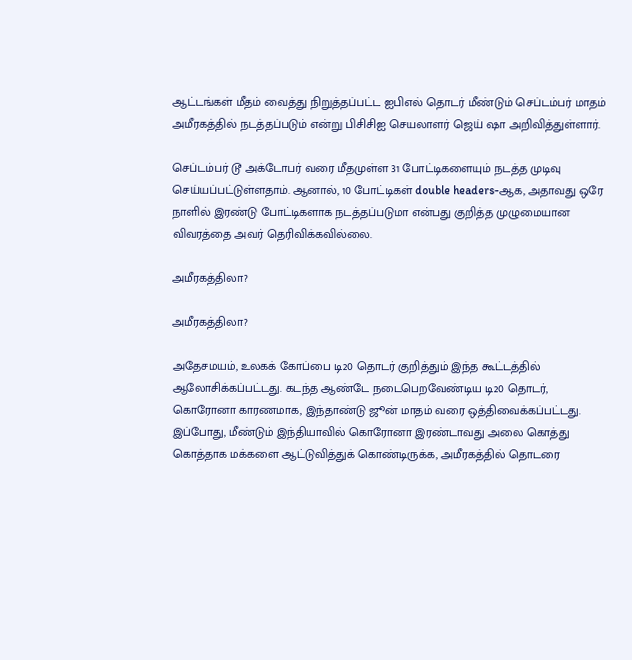ஆட்டங்கள் மீதம் வைத்து நிறுத்தப்பட்ட ஐபிஎல் தொடர் மீண்டும் செப்டம்பர் மாதம் அமீரகத்தில் நடத்தப்படும் என்று பிசிசிஐ செயலாளர் ஜெய் ஷா அறிவித்துள்ளார்.

செப்டம்பர் டூ அக்டோபர் வரை மீதமுள்ள 31 போட்டிகளையும் நடத்த முடிவு செய்யப்பட்டுள்ளதாம். ஆனால், 10 போட்டிகள் double headers-ஆக, அதாவது ஒரே நாளில் இரண்டு போட்டிகளாக நடத்தப்படுமா என்பது குறித்த முழுமையான விவரத்தை அவர் தெரிவிக்கவில்லை.

அமீரகத்திலா?

அமீரகத்திலா?

அதேசமயம், உலகக் கோப்பை டி20 தொடர் குறித்தும் இந்த கூட்டத்தில் ஆலோசிக்கப்பட்டது. கடந்த ஆண்டே நடைபெறவேண்டிய டி20 தொடர், கொரோனா காரணமாக, இந்தாண்டு ஜூன் மாதம் வரை ஒத்திவைக்கப்பட்டது. இப்போது, மீண்டும் இந்தியாவில் கொரோனா இரண்டாவது அலை கொத்து கொத்தாக மக்களை ஆட்டுவித்துக் கொண்டிருக்க, அமீரகத்தில் தொடரை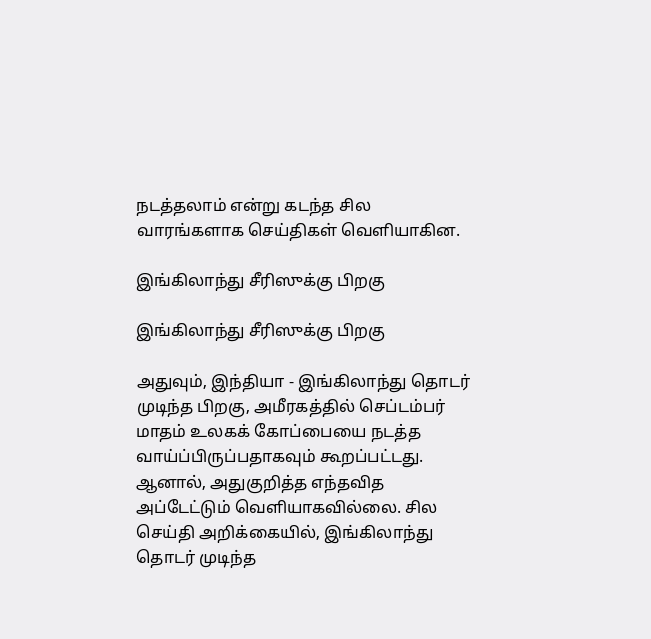நடத்தலாம் என்று கடந்த சில வாரங்களாக செய்திகள் வெளியாகின.

இங்கிலாந்து சீரிஸுக்கு பிறகு

இங்கிலாந்து சீரிஸுக்கு பிறகு

அதுவும், இந்தியா - இங்கிலாந்து தொடர் முடிந்த பிறகு, அமீரகத்தில் செப்டம்பர் மாதம் உலகக் கோப்பையை நடத்த வாய்ப்பிருப்பதாகவும் கூறப்பட்டது. ஆனால், அதுகுறித்த எந்தவித அப்டேட்டும் வெளியாகவில்லை. சில செய்தி அறிக்கையில், இங்கிலாந்து தொடர் முடிந்த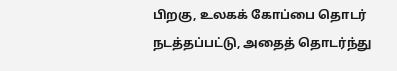பிறகு, உலகக் கோப்பை தொடர் நடத்தப்பட்டு, அதைத் தொடர்ந்து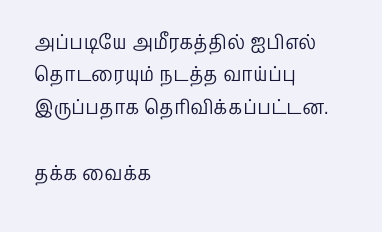அப்படியே அமீரகத்தில் ஐபிஎல் தொடரையும் நடத்த வாய்ப்பு இருப்பதாக தெரிவிக்கப்பட்டன.

தக்க வைக்க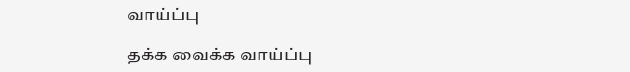வாய்ப்பு

தக்க வைக்க வாய்ப்பு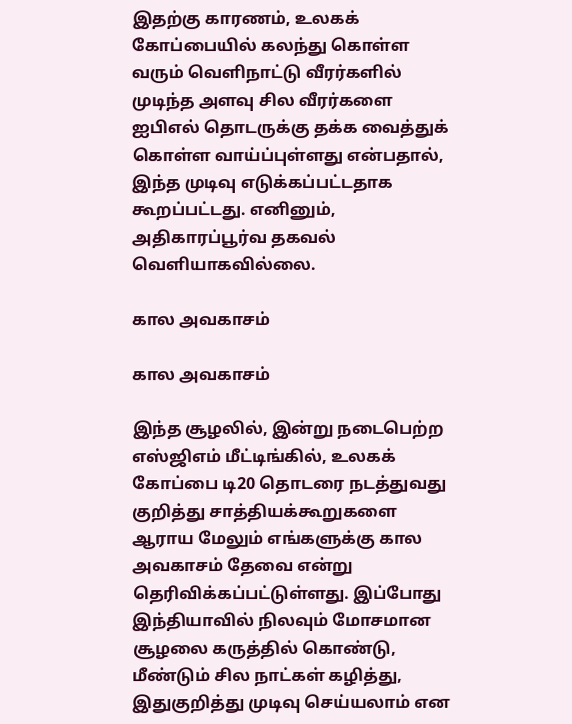இதற்கு காரணம், உலகக் கோப்பையில் கலந்து கொள்ள வரும் வெளிநாட்டு வீரர்களில் முடிந்த அளவு சில வீரர்களை ஐபிஎல் தொடருக்கு தக்க வைத்துக் கொள்ள வாய்ப்புள்ளது என்பதால், இந்த முடிவு எடுக்கப்பட்டதாக கூறப்பட்டது. எனினும், அதிகாரப்பூர்வ தகவல் வெளியாகவில்லை.

கால அவகாசம்

கால அவகாசம்

இந்த சூழலில், இன்று நடைபெற்ற எஸ்ஜிஎம் மீட்டிங்கில், உலகக் கோப்பை டி20 தொடரை நடத்துவது குறித்து சாத்தியக்கூறுகளை ஆராய மேலும் எங்களுக்கு கால அவகாசம் தேவை என்று தெரிவிக்கப்பட்டுள்ளது. இப்போது இந்தியாவில் நிலவும் மோசமான சூழலை கருத்தில் கொண்டு, மீண்டும் சில நாட்கள் கழித்து, இதுகுறித்து முடிவு செய்யலாம் என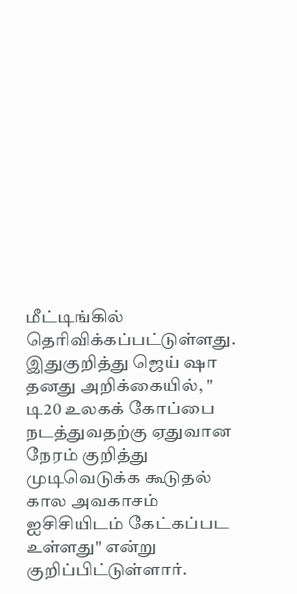மீட்டிங்கில் தெரிவிக்கப்பட்டுள்ளது. இதுகுறித்து ஜெய் ஷா தனது அறிக்கையில், " டி20 உலகக் கோப்பை நடத்துவதற்கு ஏதுவான நேரம் குறித்து முடிவெடுக்க கூடுதல் கால அவகாசம் ஐசிசியிடம் கேட்கப்பட உள்ளது" என்று குறிப்பிட்டுள்ளார்.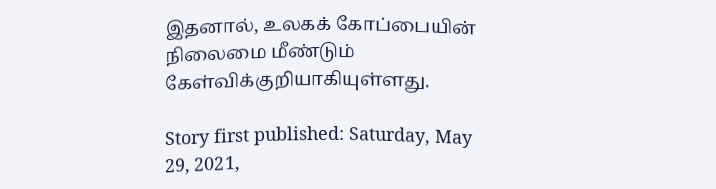இதனால், உலகக் கோப்பையின் நிலைமை மீண்டும் கேள்விக்குறியாகியுள்ளது.

Story first published: Saturday, May 29, 2021,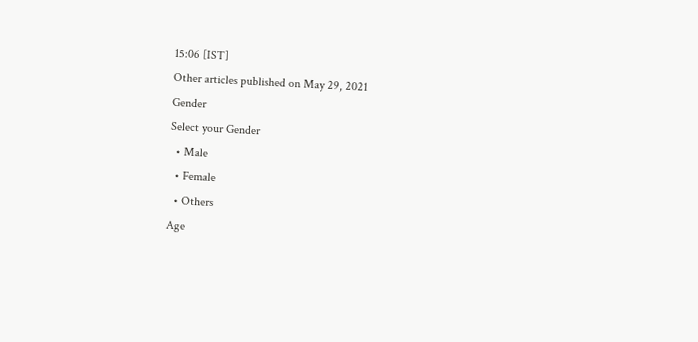15:06 [IST]
Other articles published on May 29, 2021
Gender
Select your Gender
  • Male
  • Female
  • Others
Age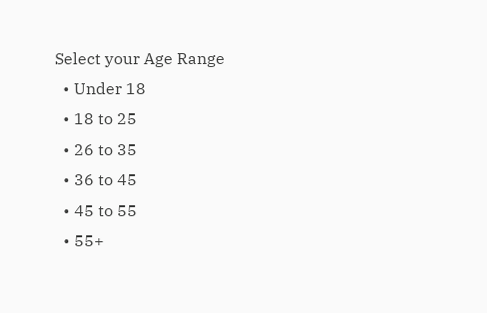Select your Age Range
  • Under 18
  • 18 to 25
  • 26 to 35
  • 36 to 45
  • 45 to 55
  • 55+